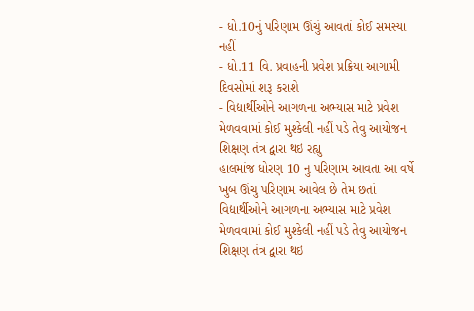- ધો.10નું પરિણામ ઊંચું આવતાં કોઈ સમસ્યા નહીં
- ધો.11 વિ. પ્રવાહની પ્રવેશ પ્રક્રિયા આગામી દિવસોમાં શરૂ કરાશે
- વિદ્યાર્થીઓને આગળના અભ્યાસ માટે પ્રવેશ મેળવવામાં કોઈ મુશ્કેલી નહીં પડે તેવુ આયોજન શિક્ષણ તંત્ર દ્વારા થઇ રહ્યુ
હાલમાંજ ધોરણ 10 નુ પરિણામ આવતા આ વર્ષે ખુબ ઊંચુ પરિણામ આવેલ છે તેમ છતાં વિદ્યાર્થીઓને આગળના અભ્યાસ માટે પ્રવેશ મેળવવામાં કોઈ મુશ્કેલી નહીં પડે તેવુ આયોજન શિક્ષણ તંત્ર દ્વારા થઇ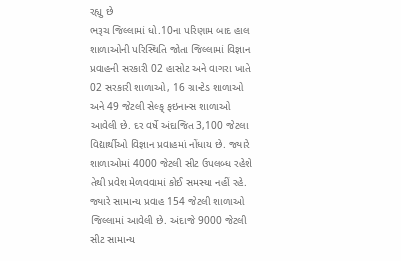રહ્યુ છે
ભરૂચ જિલ્લામાં ધો.10ના પરિણામ બાદ હાલ શાળાઓની પરિસ્થિતિ જોતા જિલ્લામાં વિજ્ઞાન પ્રવાહની સરકારી 02 હાસોટ અને વાગરા ખાતે 02 સરકારી શાળાઓ, 16 ગ્રાન્ટેડ શાળાઓ અને 49 જેટલી સેલ્ફ્ ફઇનાન્સ શાળાઓ આવેલી છે. દર વર્ષે અંદાજિત 3,100 જેટલા વિદ્યાર્થીઓ વિજ્ઞાન પ્રવાહમાં નોંધાય છે. જ્યારે શાળાઓમાં 4000 જેટલી સીટ ઉપલબ્ધ રહેશે તેથી પ્રવેશ મેળવવામાં કોઈ સમસ્યા નહીં રહે. જ્યારે સામાન્ય પ્રવાહ 154 જેટલી શાળાઓ જિલ્લામાં આવેલી છે. અંદાજે 9000 જેટલી સીટ સામાન્ય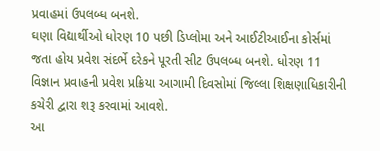પ્રવાહમાં ઉપલબ્ધ બનશે.
ઘણા વિદ્યાર્થીઓ ધોરણ 10 પછી ડિપ્લોમા અને આઈટીઆઈના કોર્સમાં જતા હોય પ્રવેશ સંદર્ભે દરેકને પૂરતી સીટ ઉપલબ્ધ બનશે. ધોરણ 11 વિજ્ઞાન પ્રવાહની પ્રવેશ પ્રક્રિયા આગામી દિવસોમાં જિલ્લા શિક્ષણાધિકારીની કચેરી દ્વારા શરૂ કરવામાં આવશે.
આ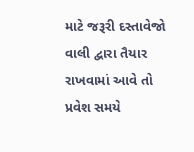માટે જરૂરી દસ્તાવેજો વાલી દ્વારા તૈયાર રાખવામાં આવે તો પ્રવેશ સમયે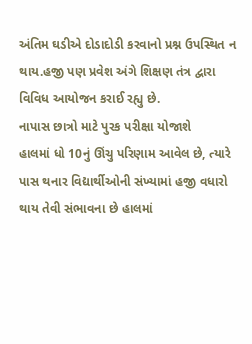અંતિમ ઘડીએ દોડાદોડી કરવાનો પ્રશ્ન ઉપસ્થિત ન થાય.હજી પણ પ્રવેશ અંગે શિક્ષણ તંત્ર દ્વારા વિવિધ આયોજન કરાઈ રહ્યુ છે.
નાપાસ છાત્રો માટે પુરક પરીક્ષા યોજાશે
હાલમાં ધો 10નું ઊંચુ પરિણામ આવેલ છે, ત્યારે પાસ થનાર વિદ્યાર્થીઓની સંખ્યામાં હજી વધારો થાય તેવી સંભાવના છે હાલમાં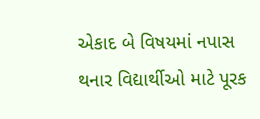એકાદ બે વિષયમાં નપાસ થનાર વિદ્યાર્થીઓ માટે પૂરક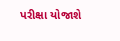પરીક્ષા યોજાશે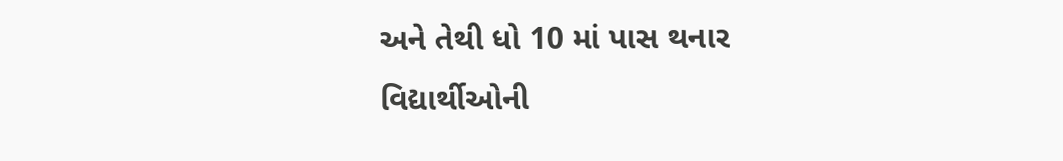અને તેથી ધો 10 માં પાસ થનાર વિદ્યાર્થીઓની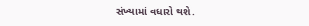સંખ્યામાં વધારો થશે.